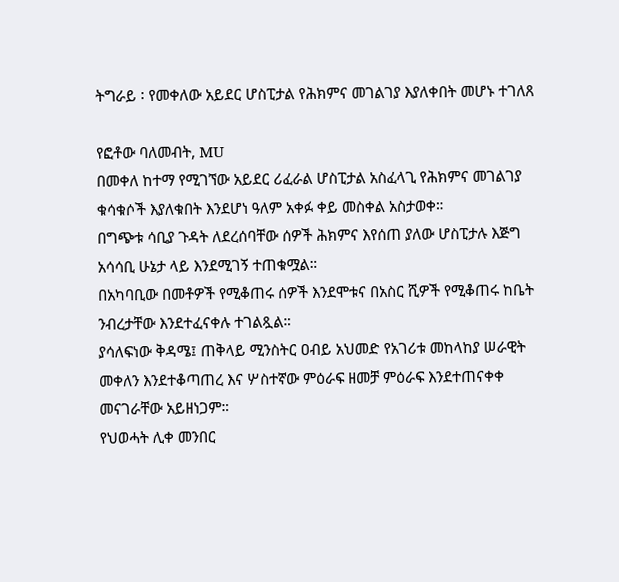ትግራይ ፡ የመቀለው አይደር ሆስፒታል የሕክምና መገልገያ እያለቀበት መሆኑ ተገለጸ

የፎቶው ባለመብት, MU
በመቀለ ከተማ የሚገኘው አይደር ሪፈራል ሆስፒታል አስፈላጊ የሕክምና መገልገያ ቁሳቁሶች እያለቁበት እንደሆነ ዓለም አቀፉ ቀይ መስቀል አስታወቀ።
በግጭቱ ሳቢያ ጉዳት ለደረሰባቸው ሰዎች ሕክምና እየሰጠ ያለው ሆስፒታሉ እጅግ አሳሳቢ ሁኔታ ላይ እንደሚገኝ ተጠቁሟል።
በአካባቢው በመቶዎች የሚቆጠሩ ሰዎች እንደሞቱና በአስር ሺዎች የሚቆጠሩ ከቤት ንብረታቸው እንደተፈናቀሉ ተገልጿል።
ያሳለፍነው ቅዳሜ፤ ጠቅላይ ሚንስትር ዐብይ አህመድ የአገሪቱ መከላከያ ሠራዊት መቀለን እንደተቆጣጠረ እና ሦስተኛው ምዕራፍ ዘመቻ ምዕራፍ እንደተጠናቀቀ መናገራቸው አይዘነጋም።
የህወሓት ሊቀ መንበር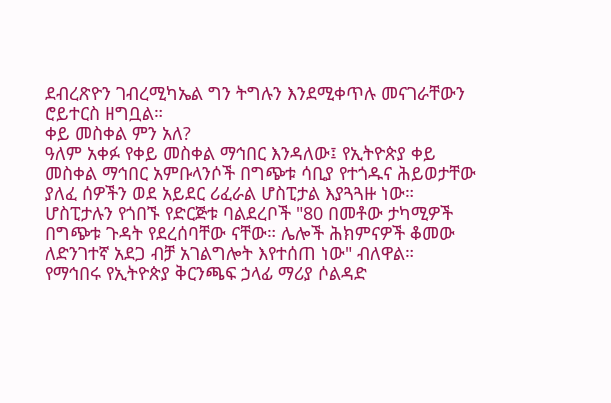ደብረጽዮን ገብረሚካኤል ግን ትግሉን እንደሚቀጥሉ መናገራቸውን ሮይተርስ ዘግቧል።
ቀይ መስቀል ምን አለ?
ዓለም አቀፉ የቀይ መስቀል ማኅበር እንዳለው፤ የኢትዮጵያ ቀይ መስቀል ማኅበር አምቡላንሶች በግጭቱ ሳቢያ የተጎዱና ሕይወታቸው ያለፈ ሰዎችን ወደ አይደር ሪፈራል ሆስፒታል እያጓጓዙ ነው።
ሆስፒታሉን የጎበኙ የድርጅቱ ባልደረቦች "80 በመቶው ታካሚዎች በግጭቱ ጉዳት የደረሰባቸው ናቸው። ሌሎች ሕክምናዎች ቆመው ለድንገተኛ አደጋ ብቻ አገልግሎት እየተሰጠ ነው" ብለዋል።
የማኅበሩ የኢትዮጵያ ቅርንጫፍ ኃላፊ ማሪያ ሶልዳድ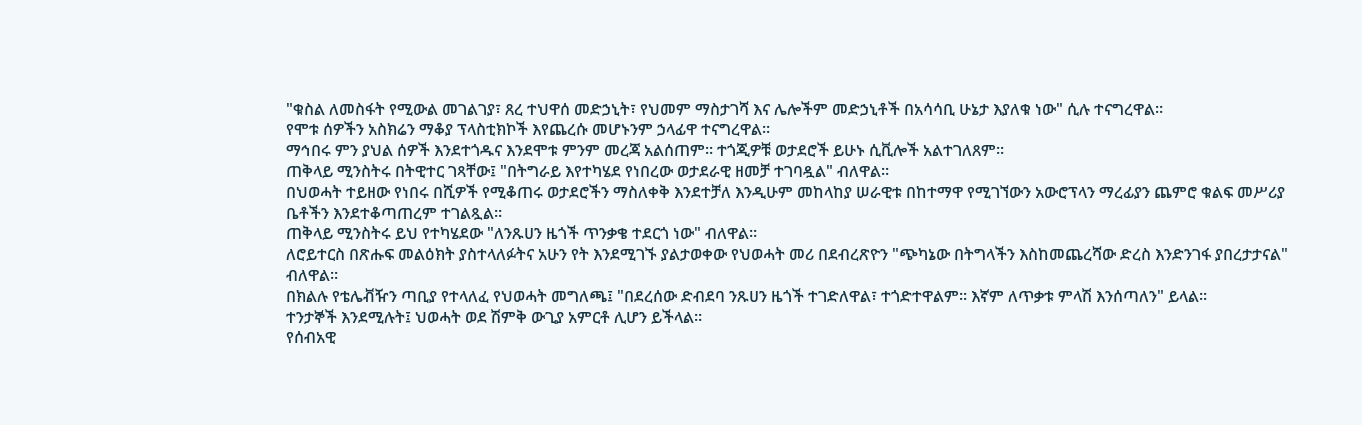"ቁስል ለመስፋት የሚውል መገልገያ፣ ጸረ ተህዋሰ መድኃኒት፣ የህመም ማስታገሻ እና ሌሎችም መድኃኒቶች በአሳሳቢ ሁኔታ እያለቁ ነው" ሲሉ ተናግረዋል።
የሞቱ ሰዎችን አስክሬን ማቆያ ፕላስቲክኮች እየጨረሱ መሆኑንም ኃላፊዋ ተናግረዋል።
ማኅበሩ ምን ያህል ሰዎች እንደተጎዱና እንደሞቱ ምንም መረጃ አልሰጠም። ተጎጂዎቹ ወታደሮች ይሁኑ ሲቪሎች አልተገለጸም።
ጠቅላይ ሚንስትሩ በትዊተር ገጻቸው፤ "በትግራይ እየተካሄደ የነበረው ወታደራዊ ዘመቻ ተገባዷል" ብለዋል።
በህወሓት ተይዘው የነበሩ በሺዎች የሚቆጠሩ ወታደሮችን ማስለቀቅ እንደተቻለ እንዲሁም መከላከያ ሠራዊቱ በከተማዋ የሚገኘውን አውሮፕላን ማረፊያን ጨምሮ ቁልፍ መሥሪያ ቤቶችን እንደተቆጣጠረም ተገልጿል።
ጠቅላይ ሚንስትሩ ይህ የተካሄደው "ለንጹሀን ዜጎች ጥንቃቄ ተደርጎ ነው" ብለዋል።
ለሮይተርስ በጽሑፍ መልዕክት ያስተላለፉትና አሁን የት እንደሚገኙ ያልታወቀው የህወሓት መሪ በደብረጽዮን "ጭካኔው በትግላችን እስከመጨረሻው ድረስ እንድንገፋ ያበረታታናል" ብለዋል።
በክልሉ የቴሌቭዥን ጣቢያ የተላለፈ የህወሓት መግለጫ፤ "በደረሰው ድብደባ ንጹሀን ዜጎች ተገድለዋል፣ ተጎድተዋልም። እኛም ለጥቃቱ ምላሽ እንሰጣለን" ይላል።
ተንታኞች እንደሚሉት፤ ህወሓት ወደ ሽምቅ ውጊያ አምርቶ ሊሆን ይችላል።
የሰብአዊ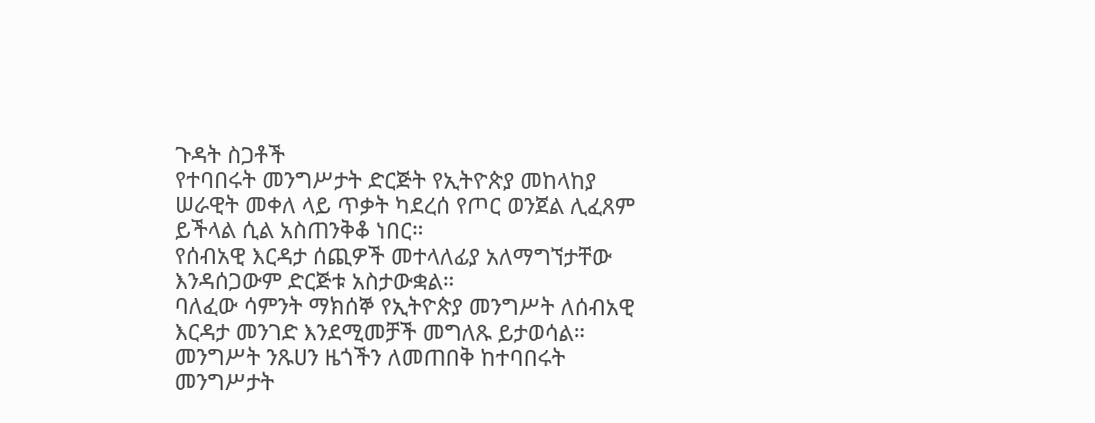ጉዳት ስጋቶች
የተባበሩት መንግሥታት ድርጅት የኢትዮጵያ መከላከያ ሠራዊት መቀለ ላይ ጥቃት ካደረሰ የጦር ወንጀል ሊፈጸም ይችላል ሲል አስጠንቅቆ ነበር።
የሰብአዊ እርዳታ ሰጪዎች መተላለፊያ አለማግኘታቸው እንዳሰጋውም ድርጅቱ አስታውቋል።
ባለፈው ሳምንት ማክሰኞ የኢትዮጵያ መንግሥት ለሰብአዊ እርዳታ መንገድ እንደሚመቻች መግለጹ ይታወሳል። መንግሥት ንጹሀን ዜጎችን ለመጠበቅ ከተባበሩት መንግሥታት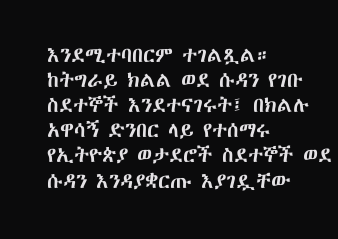እንደሚተባበርም ተገልጿል።
ከትግራይ ክልል ወደ ሱዳን የገቡ ስደተኞች እንደተናገሩት፤ በክልሉ አዋሳኝ ድንበር ላይ የተሰማሩ የኢትዮጵያ ወታደሮች ስደተኞች ወደ ሱዳን እንዳያቋርጡ እያገዷቸው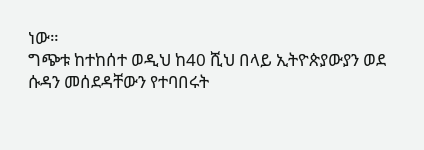ነው።
ግጭቱ ከተከሰተ ወዲህ ከ40 ሺህ በላይ ኢትዮጵያውያን ወደ ሱዳን መሰደዳቸውን የተባበሩት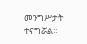መንግሥታት ተናግሯል።